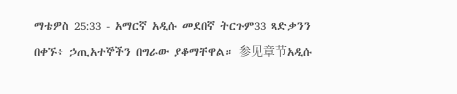ማቴዎስ 25:33 - አማርኛ አዲሱ መደበኛ ትርጉም33 ጻድቃንን በቀኙ፥ ኃጢአተኞችን በግራው ያቆማቸዋል። 参见章节አዲሱ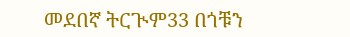መደበኛ ትርጒም33 በጎቹን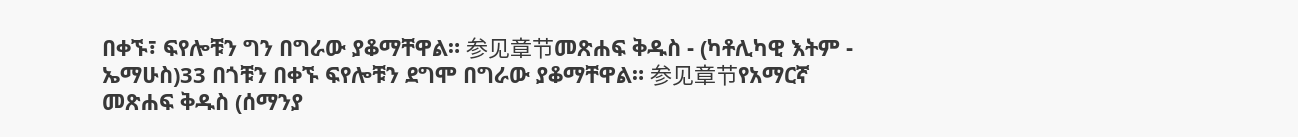በቀኙ፣ ፍየሎቹን ግን በግራው ያቆማቸዋል። 参见章节መጽሐፍ ቅዱስ - (ካቶሊካዊ እትም - ኤማሁስ)33 በጎቹን በቀኙ ፍየሎቹን ደግሞ በግራው ያቆማቸዋል። 参见章节የአማርኛ መጽሐፍ ቅዱስ (ሰማንያ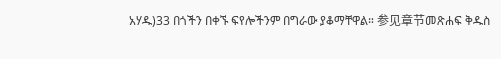አሃዱ)33 በጎችን በቀኙ ፍየሎችንም በግራው ያቆማቸዋል። 参见章节መጽሐፍ ቅዱስ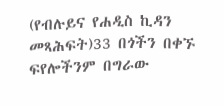(የብሉይና የሐዲስ ኪዳን መጻሕፍት)33 በጎችን በቀኙ ፍየሎችንም በግራው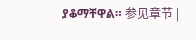ያቆማቸዋል። 参见章节 |